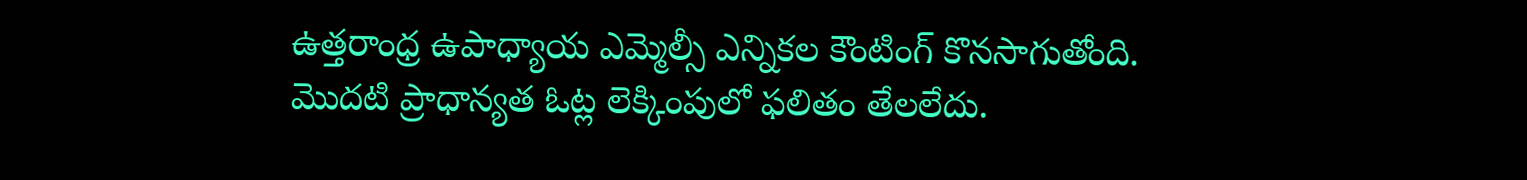ఉత్తరాంధ్ర ఉపాధ్యాయ ఎమ్మెల్సీ ఎన్నికల కౌంటింగ్ కొనసాగుతోంది. మొదటి ప్రాధాన్యత ఓట్ల లెక్కింపులో ఫలితం తేలలేదు.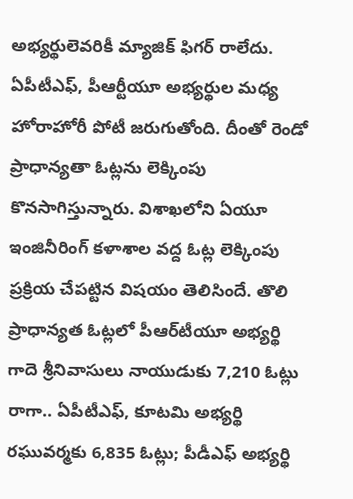అభ్యర్థులెవరికీ మ్యాజిక్‌ ఫిగర్‌ రాలేదు. ఏపీటీఎఫ్, పీఆర్టీయూ అభ్యర్థుల మధ్య హోరాహోరీ పోటీ జరుగుతోంది. దీంతో రెండో ప్రాధాన్యతా ఓట్లను లెక్కింపు కొనసాగిస్తున్నారు. విశాఖలోని ఏయూ ఇంజినీరింగ్‌ కళాశాల వద్ద ఓట్ల లెక్కింపు ప్రక్రియ చేపట్టిన విషయం తెలిసిందే. తొలి ప్రాధాన్యత ఓట్లలో పీఆర్‌టీయూ అభ్యర్థి గాదె శ్రీనివాసులు నాయుడుకు 7,210 ఓట్లు రాగా.. ఏపీటీఎఫ్‌, కూటమి అభ్యర్థి రఘువర్మకు 6,835 ఓట్లు; పీడీఎఫ్‌ అభ్యర్థి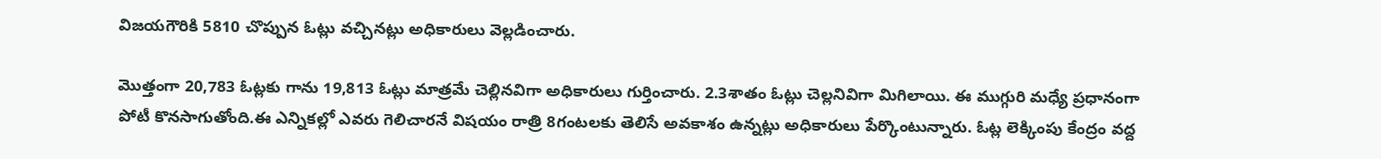విజయగౌరికి 5810 చొప్పున ఓట్లు వచ్చినట్లు అధికారులు వెల్లడించారు.

మొత్తంగా 20,783 ఓట్లకు గాను 19,813 ఓట్లు మాత్రమే చెల్లినవిగా అధికారులు గుర్తించారు. 2.3శాతం ఓట్లు చెల్లనివిగా మిగిలాయి. ఈ ముగ్గురి మధ్యే ప్రధానంగా పోటీ కొనసాగుతోంది.ఈ ఎన్నికల్లో ఎవరు గెలిచారనే విషయం రాత్రి 8గంటలకు తెలిసే అవకాశం ఉన్నట్లు అధికారులు పేర్కొంటున్నారు. ఓట్ల లెక్కింపు కేంద్రం వద్ద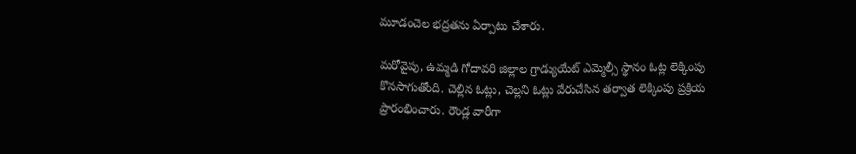మూడంచెల భద్రతను ఏర్పాటు చేశారు.

మరోవైపు, ఉమ్మడి గోదావరి జిల్లాల గ్రాడ్యుయేట్‌ ఎమ్మెల్సీ స్థానం ఓట్ల లెక్కింపు కొనసాగుతోంది. చెల్లిన ఓట్లు, చెల్లని ఓట్లు వేరుచేసిన తర్వాత లెక్కింపు ప్రక్రియ ప్రారంభించారు. రౌండ్ల వారీగా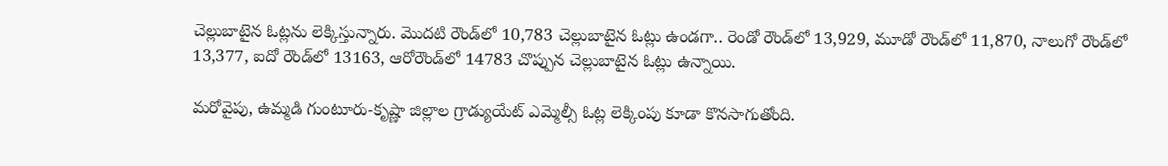చెల్లుబాటైన ఓట్లను లెక్కిస్తున్నారు. మొదటి రౌండ్‌లో 10,783 చెల్లుబాటైన ఓట్లు ఉండగా.. రెండో రౌండ్‌లో 13,929, మూడో రౌండ్‌లో 11,870, నాలుగో రౌండ్‌లో 13,377, ఐదో రౌండ్‌లో 13163, ఆరోరౌండ్‌లో 14783 చొప్పున చెల్లుబాటైన ఓట్లు ఉన్నాయి.

మరోవైపు, ఉమ్మడి గుంటూరు-కృష్ణా జిల్లాల గ్రాడ్యుయేట్ ఎమ్మెల్సీ ఓట్ల లెక్కింపు కూడా కొనసాగుతోంది.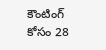కౌంటింగ్ కోసం 28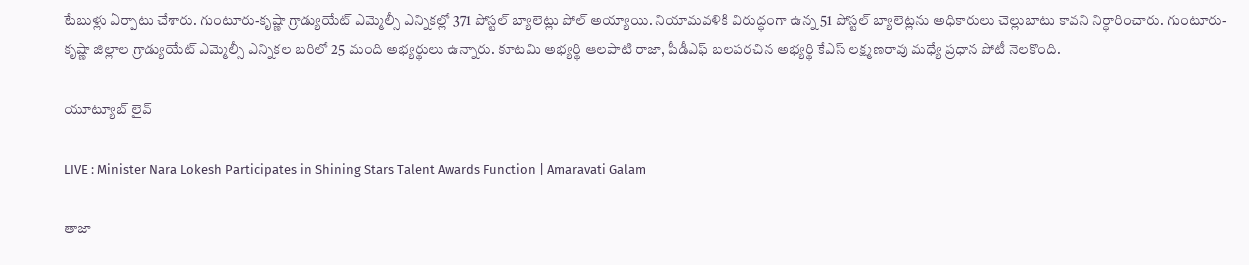టేబుళ్లు ఏర్పాటు చేశారు. గుంటూరు-కృష్ణా గ్రాడ్యుయేట్ ఎమ్మెల్సీ ఎన్నికల్లో 371 పోస్టల్ బ్యాలెట్లు పోల్ అయ్యాయి. నియామవళికి విరుద్ధంగా ఉన్న 51 పోస్టల్ బ్యాలెట్లను అధికారులు చెల్లుబాటు కావని నిర్ధారించారు. గుంటూరు-కృష్ణా జిల్లాల గ్రాడ్యుయేట్ ఎమ్మెల్సీ ఎన్నికల బరిలో 25 మంది అభ్యర్థులు ఉన్నారు. కూటమి అభ్యర్థి ఆలపాటి రాజా, పీడీఎఫ్ బలపరచిన అభ్యర్థి కేఎస్ లక్ష్మణరావు మధ్యే ప్రధాన పోటీ నెలకొంది.

యూట్యూబ్ లైవ్

LIVE : Minister Nara Lokesh Participates in Shining Stars Talent Awards Function | Amaravati Galam

తాజా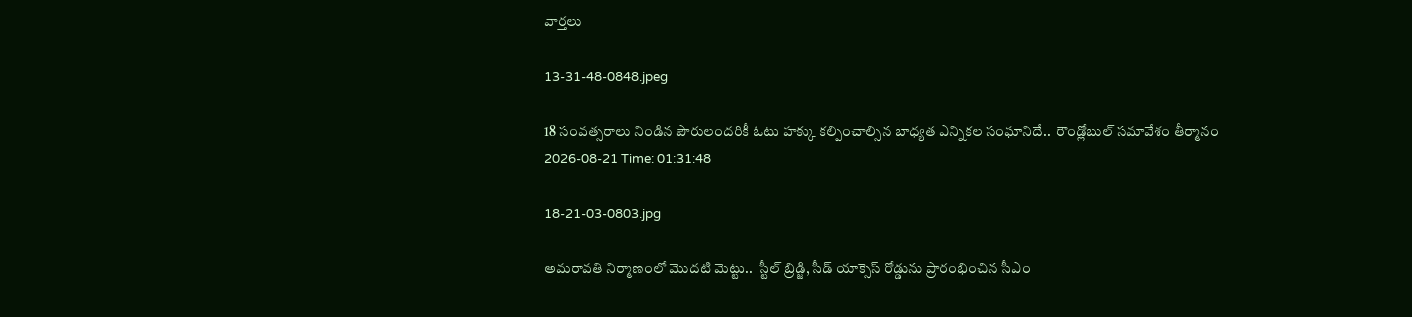వార్తలు

13-31-48-0848.jpeg

18 సంవత్సరాలు నిండిన పౌరులందరికీ ఓటు హక్కు కల్పించాల్సిన బాధ్యత ఎన్నికల సంఘానిదే..  రౌండ్లోబుల్ సమావేశం తీర్మానం
2026-08-21 Time: 01:31:48

18-21-03-0803.jpg

అమరావతి నిర్మాణంలో మొదటి మెట్టు..  స్టీల్ బ్రిడ్జి, సీడ్ యాక్సెస్ రోడ్డును ప్రారంభించిన సీఎం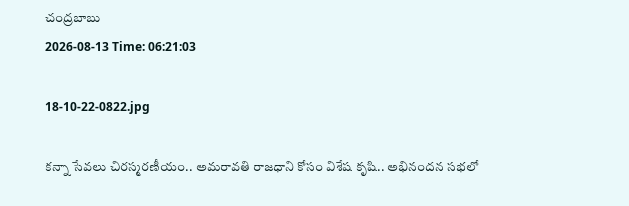చంద్రబాబు
2026-08-13 Time: 06:21:03

18-10-22-0822.jpg

కన్నా సేవలు చిరస్మరణీయం.. అమరావతి రాజధాని కోసం విశేష కృషి.. అభినందన సభలో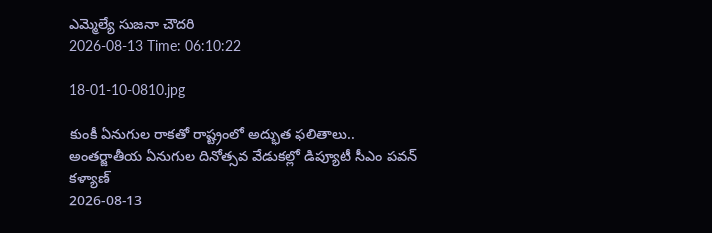ఎమ్మెల్యే సుజనా చౌదరి
2026-08-13 Time: 06:10:22

18-01-10-0810.jpg

కుంకీ ఏనుగుల రాకతో రాష్ట్రంలో అద్భుత ఫలితాలు..  అంతర్జాతీయ ఏనుగుల దినోత్సవ వేడుకల్లో డిప్యూటీ సీఎం పవన్ కళ్యాణ్
2026-08-13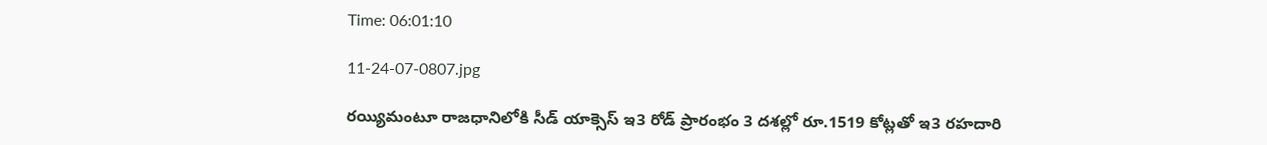Time: 06:01:10

11-24-07-0807.jpg

రయ్యిమంటూ రాజధానిలోకి సీడ్‌ యాక్సెస్‌ ఇ3 రోడ్‌ ప్రారంభం 3 దశల్లో రూ.1519 కోట్లతో ఇ3 రహదారి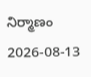నిర్మాణం
2026-08-13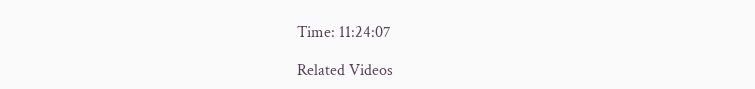Time: 11:24:07

Related Videos